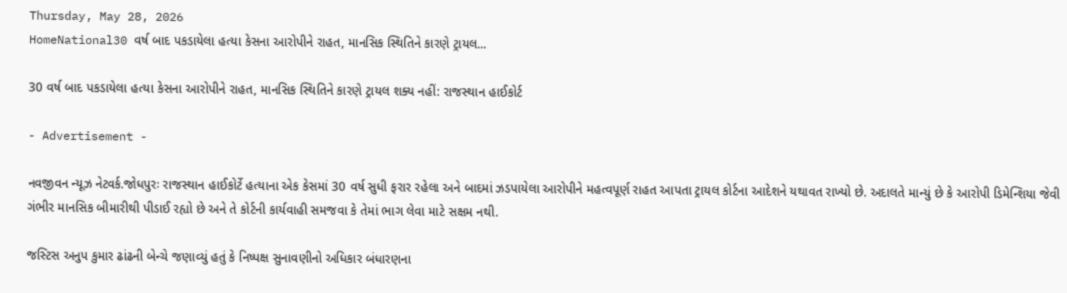Thursday, May 28, 2026
HomeNational30 વર્ષ બાદ પકડાયેલા હત્યા કેસના આરોપીને રાહત, માનસિક સ્થિતિને કારણે ટ્રાયલ...

30 વર્ષ બાદ પકડાયેલા હત્યા કેસના આરોપીને રાહત, માનસિક સ્થિતિને કારણે ટ્રાયલ શક્ય નહીં: રાજસ્થાન હાઈકોર્ટ

- Advertisement -

નવજીવન ન્યૂઝ નેટવર્ક.જોધપુરઃ રાજસ્થાન હાઈકોર્ટે હત્યાના એક કેસમાં 30 વર્ષ સુધી ફરાર રહેલા અને બાદમાં ઝડપાયેલા આરોપીને મહત્વપૂર્ણ રાહત આપતા ટ્રાયલ કોર્ટના આદેશને યથાવત રાખ્યો છે. અદાલતે માન્યું છે કે આરોપી ડિમેન્શિયા જેવી ગંભીર માનસિક બીમારીથી પીડાઈ રહ્યો છે અને તે કોર્ટની કાર્યવાહી સમજવા કે તેમાં ભાગ લેવા માટે સક્ષમ નથી.

જસ્ટિસ અનુપ કુમાર ઢાંઢની બેન્ચે જણાવ્યું હતું કે નિષ્પક્ષ સુનાવણીનો અધિકાર બંધારણના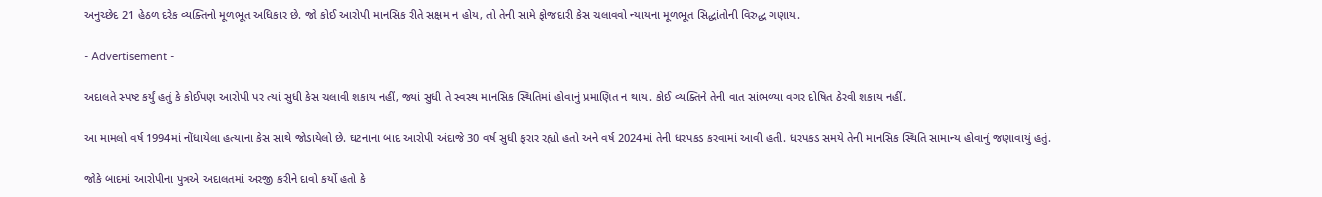અનુચ્છેદ 21 હેઠળ દરેક વ્યક્તિનો મૂળભૂત અધિકાર છે. જો કોઈ આરોપી માનસિક રીતે સક્ષમ ન હોય, તો તેની સામે ફોજદારી કેસ ચલાવવો ન્યાયના મૂળભૂત સિદ્ધાંતોની વિરુદ્ધ ગણાય.

- Advertisement -

અદાલતે સ્પષ્ટ કર્યું હતું કે કોઈપણ આરોપી પર ત્યાં સુધી કેસ ચલાવી શકાય નહીં, જ્યાં સુધી તે સ્વસ્થ માનસિક સ્થિતિમાં હોવાનું પ્રમાણિત ન થાય. કોઈ વ્યક્તિને તેની વાત સાંભળ્યા વગર દોષિત ઠેરવી શકાય નહીં.

આ મામલો વર્ષ 1994માં નોંધાયેલા હત્યાના કેસ સાથે જોડાયેલો છે. ઘટનાના બાદ આરોપી અંદાજે 30 વર્ષ સુધી ફરાર રહ્યો હતો અને વર્ષ 2024માં તેની ધરપકડ કરવામાં આવી હતી. ધરપકડ સમયે તેની માનસિક સ્થિતિ સામાન્ય હોવાનું જણાવાયું હતું.

જોકે બાદમાં આરોપીના પુત્રએ અદાલતમાં અરજી કરીને દાવો કર્યો હતો કે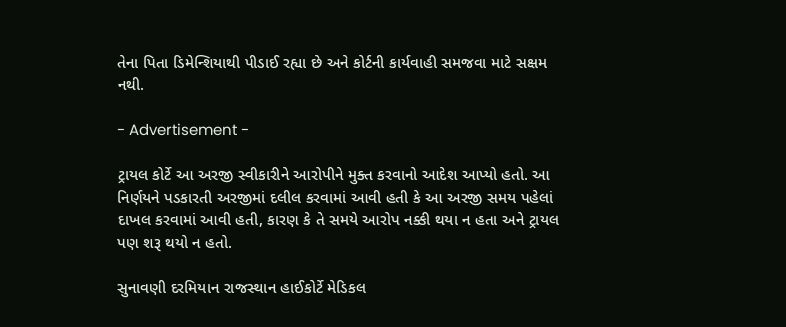તેના પિતા ડિમેન્શિયાથી પીડાઈ રહ્યા છે અને કોર્ટની કાર્યવાહી સમજવા માટે સક્ષમ નથી.

- Advertisement -

ટ્રાયલ કોર્ટે આ અરજી સ્વીકારીને આરોપીને મુક્ત કરવાનો આદેશ આપ્યો હતો. આ નિર્ણયને પડકારતી અરજીમાં દલીલ કરવામાં આવી હતી કે આ અરજી સમય પહેલાં દાખલ કરવામાં આવી હતી, કારણ કે તે સમયે આરોપ નક્કી થયા ન હતા અને ટ્રાયલ પણ શરૂ થયો ન હતો.

સુનાવણી દરમિયાન રાજસ્થાન હાઈકોર્ટે મેડિકલ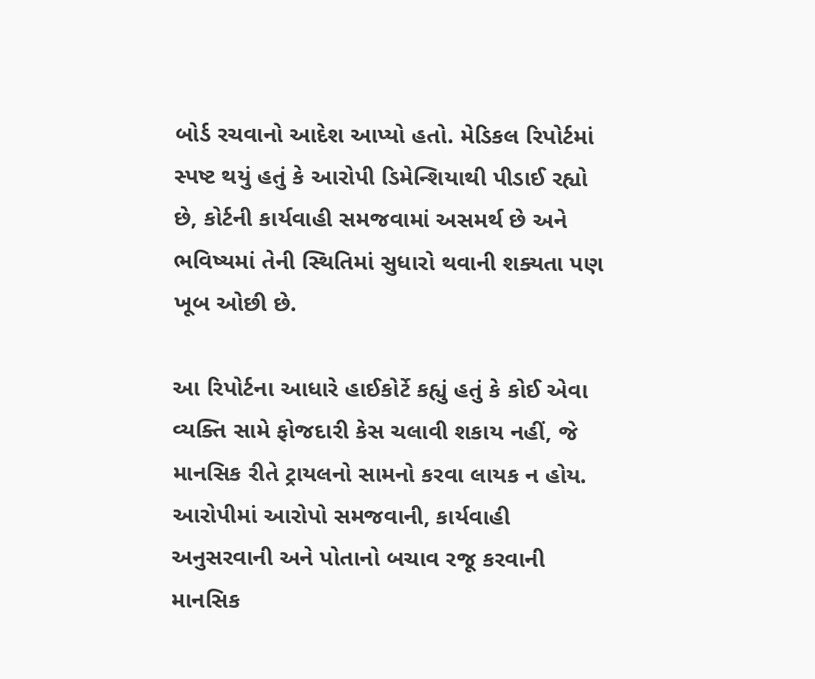બોર્ડ રચવાનો આદેશ આપ્યો હતો. મેડિકલ રિપોર્ટમાં સ્પષ્ટ થયું હતું કે આરોપી ડિમેન્શિયાથી પીડાઈ રહ્યો છે, કોર્ટની કાર્યવાહી સમજવામાં અસમર્થ છે અને ભવિષ્યમાં તેની સ્થિતિમાં સુધારો થવાની શક્યતા પણ ખૂબ ઓછી છે.

આ રિપોર્ટના આધારે હાઈકોર્ટે કહ્યું હતું કે કોઈ એવા વ્યક્તિ સામે ફોજદારી કેસ ચલાવી શકાય નહીં, જે માનસિક રીતે ટ્રાયલનો સામનો કરવા લાયક ન હોય. આરોપીમાં આરોપો સમજવાની, કાર્યવાહી અનુસરવાની અને પોતાનો બચાવ રજૂ કરવાની માનસિક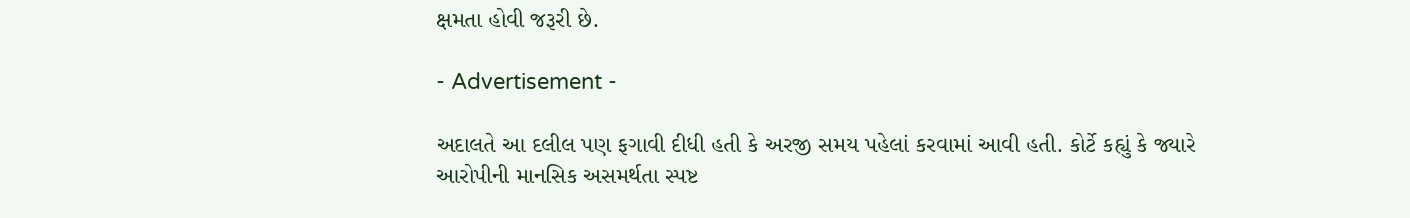ક્ષમતા હોવી જરૂરી છે.

- Advertisement -

અદાલતે આ દલીલ પણ ફગાવી દીધી હતી કે અરજી સમય પહેલાં કરવામાં આવી હતી. કોર્ટે કહ્યું કે જ્યારે આરોપીની માનસિક અસમર્થતા સ્પષ્ટ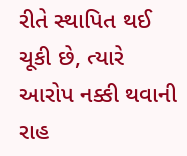રીતે સ્થાપિત થઈ ચૂકી છે, ત્યારે આરોપ નક્કી થવાની રાહ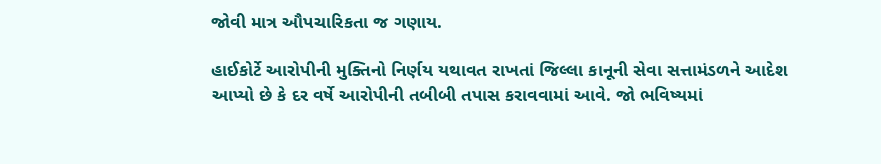જોવી માત્ર ઔપચારિકતા જ ગણાય.

હાઈકોર્ટે આરોપીની મુક્તિનો નિર્ણય યથાવત રાખતાં જિલ્લા કાનૂની સેવા સત્તામંડળને આદેશ આપ્યો છે કે દર વર્ષે આરોપીની તબીબી તપાસ કરાવવામાં આવે. જો ભવિષ્યમાં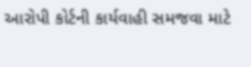આરોપી કોર્ટની કાર્યવાહી સમજવા માટે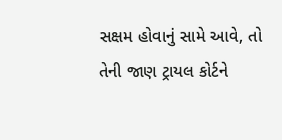સક્ષમ હોવાનું સામે આવે, તો તેની જાણ ટ્રાયલ કોર્ટને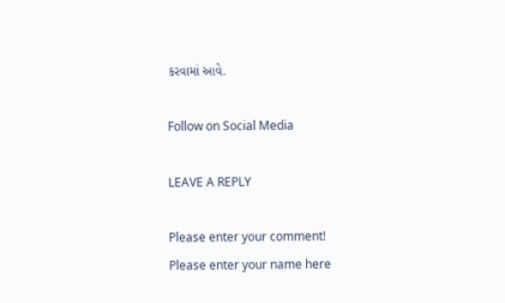કરવામાં આવે.

Follow on Social Media

LEAVE A REPLY

Please enter your comment!
Please enter your name here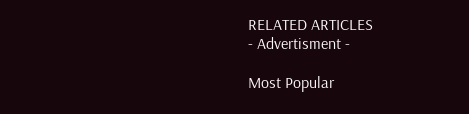RELATED ARTICLES
- Advertisment -

Most Popular